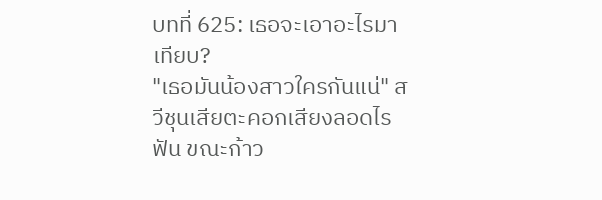บทที่ 625: เธอจะเอาอะไรมาเทียบ?
"เธอมันน้องสาวใครกันแน่" สวีชุนเสียตะคอกเสียงลอดไรฟัน ขณะก้าว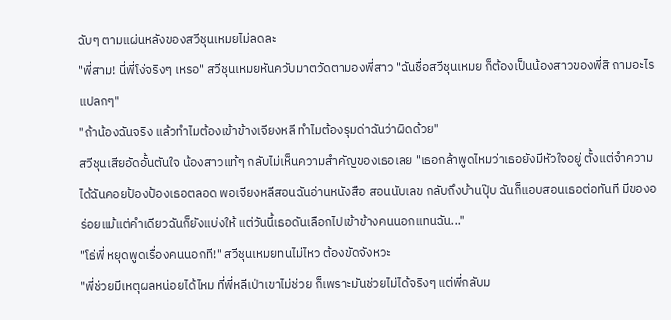ฉับๆ ตามแผ่นหลังของสวีชุนเหมยไม่ลดละ
"พี่สาม! นี่พี่โง่จริงๆ เหรอ" สวีชุนเหมยหันควับมาตวัดตามองพี่สาว "ฉันชื่อสวีชุนเหมย ก็ต้องเป็นน้องสาวของพี่สิ ถามอะไรแปลกๆ"
"ถ้าน้องฉันจริง แล้วทำไมต้องเข้าข้างเจียงหลี ทำไมต้องรุมด่าฉันว่าผิดด้วย"
สวีชุนเสียอัดอั้นตันใจ น้องสาวแท้ๆ กลับไม่เห็นความสำคัญของเธอเลย "เธอกล้าพูดไหมว่าเธอยังมีหัวใจอยู่ ตั้งแต่จำความได้ฉันคอยป้องป้องเธอตลอด พอเจียงหลีสอนฉันอ่านหนังสือ สอนนับเลข กลับถึงบ้านปุ๊บ ฉันก็แอบสอนเธอต่อทันที มีของอร่อยแม้แต่คำเดียวฉันก็ยังแบ่งให้ แต่วันนี้เธอดันเลือกไปเข้าข้างคนนอกแทนฉัน..."
"โธ่พี่ หยุดพูดเรื่องคนนอกที!" สวีชุนเหมยทนไม่ไหว ต้องขัดจังหวะ
"พี่ช่วยมีเหตุผลหน่อยได้ไหม ที่พี่หลีเป่าเขาไม่ช่วย ก็เพราะมันช่วยไม่ได้จริงๆ แต่พี่กลับม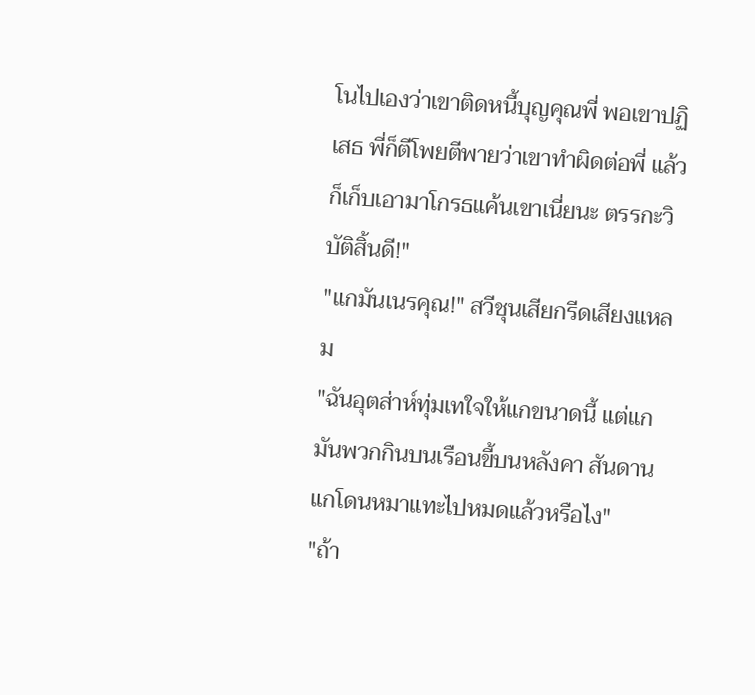โนไปเองว่าเขาติดหนี้บุญคุณพี่ พอเขาปฏิเสธ พี่ก็ตีโพยตีพายว่าเขาทำผิดต่อพี่ แล้วก็เก็บเอามาโกรธแค้นเขาเนี่ยนะ ตรรกะวิบัติสิ้นดี!"
"แกมันเนรคุณ!" สวีชุนเสียกรีดเสียงแหลม
"ฉันอุตส่าห์ทุ่มเทใจให้แกขนาดนี้ แต่แกมันพวกกินบนเรือนขี้บนหลังคา สันดานแกโดนหมาแทะไปหมดแล้วหรือไง"
"ถ้า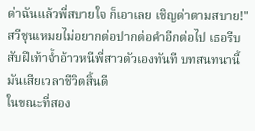ด่าฉันแล้วพี่สบายใจ ก็เอาเลย เชิญด่าตามสบาย!" สวีชุนเหมยไม่อยากต่อปากต่อคำอีกต่อไป เธอรีบสับฝีเท้าจ้ำอ้าวหนีพี่สาวตัวเองทันที บทสนทนานี้มันเสียเวลาชีวิตสิ้นดี
ในขณะที่สอง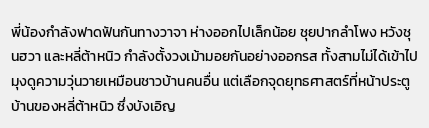พี่น้องกำลังฟาดฟันกันทางวาจา ห่างออกไปเล็กน้อย ชุยปากลำโพง หวังชุนฮวา และหลี่ต้าหนิว กำลังตั้งวงเม้ามอยกันอย่างออกรส ทั้งสามไม่ได้เข้าไปมุงดูความวุ่นวายเหมือนชาวบ้านคนอื่น แต่เลือกจุดยุทธศาสตร์ที่หน้าประตูบ้านของหลี่ต้าหนิว ซึ่งบังเอิญ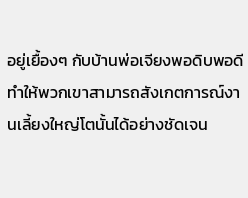อยู่เยื้องๆ กับบ้านพ่อเจียงพอดิบพอดี ทำให้พวกเขาสามารถสังเกตการณ์งานเลี้ยงใหญ่โตนั้นได้อย่างชัดเจน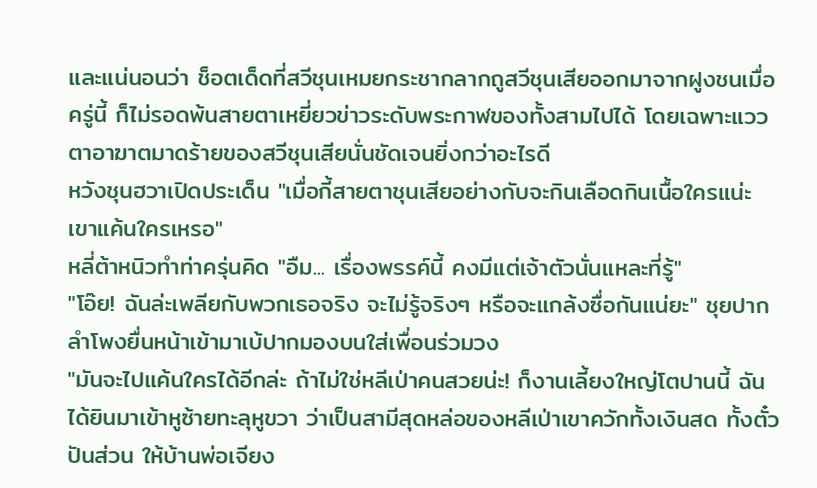และแน่นอนว่า ช็อตเด็ดที่สวีชุนเหมยกระชากลากถูสวีชุนเสียออกมาจากฝูงชนเมื่อครู่นี้ ก็ไม่รอดพ้นสายตาเหยี่ยวข่าวระดับพระกาฬของทั้งสามไปได้ โดยเฉพาะแววตาอาฆาตมาดร้ายของสวีชุนเสียนั่นชัดเจนยิ่งกว่าอะไรดี
หวังชุนฮวาเปิดประเด็น "เมื่อกี้สายตาชุนเสียอย่างกับจะกินเลือดกินเนื้อใครแน่ะ เขาแค้นใครเหรอ"
หลี่ต้าหนิวทำท่าครุ่นคิด "อืม... เรื่องพรรค์นี้ คงมีแต่เจ้าตัวนั่นแหละที่รู้"
"โอ๊ย! ฉันล่ะเพลียกับพวกเธอจริง จะไม่รู้จริงๆ หรือจะแกล้งซื่อกันแน่ยะ" ชุยปากลำโพงยื่นหน้าเข้ามาเบ้ปากมองบนใส่เพื่อนร่วมวง
"มันจะไปแค้นใครได้อีกล่ะ ถ้าไม่ใช่หลีเป่าคนสวยน่ะ! ก็งานเลี้ยงใหญ่โตปานนี้ ฉันได้ยินมาเข้าหูซ้ายทะลุหูขวา ว่าเป็นสามีสุดหล่อของหลีเป่าเขาควักทั้งเงินสด ทั้งตั๋วปันส่วน ให้บ้านพ่อเจียง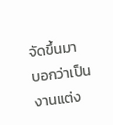จัดขึ้นมา บอกว่าเป็นงานแต่ง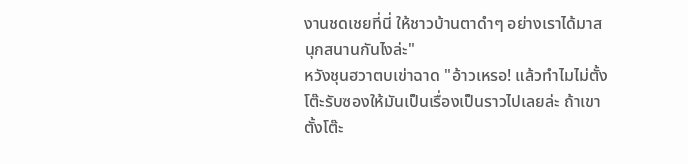งานชดเชยที่นี่ ให้ชาวบ้านตาดำๆ อย่างเราได้มาสนุกสนานกันไงล่ะ"
หวังชุนฮวาตบเข่าฉาด "อ้าวเหรอ! แล้วทำไมไม่ตั้งโต๊ะรับซองให้มันเป็นเรื่องเป็นราวไปเลยล่ะ ถ้าเขาตั้งโต๊ะ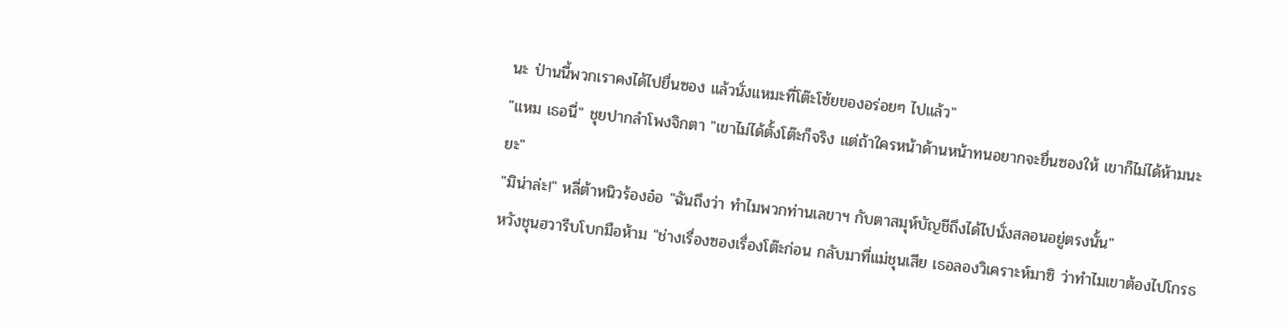นะ ป่านนี้พวกเราคงได้ไปยื่นซอง แล้วนั่งแหมะที่โต๊ะโซ้ยของอร่อยๆ ไปแล้ว"
"แหม เธอนี่" ชุยปากลำโพงจิกตา "เขาไม่ได้ตั้งโต๊ะก็จริง แต่ถ้าใครหน้าด้านหน้าทนอยากจะยื่นซองให้ เขาก็ไม่ได้ห้ามนะยะ"
"มิน่าล่ะ!" หลี่ต้าหนิวร้องอ๋อ "ฉันถึงว่า ทำไมพวกท่านเลขาฯ กับตาสมุห์บัญชีถึงได้ไปนั่งสลอนอยู่ตรงนั้น"
หวังชุนฮวารีบโบกมือห้าม "ช่างเรื่องซองเรื่องโต๊ะก่อน กลับมาที่แม่ชุนเสีย เธอลองวิเคราะห์มาซิ ว่าทำไมเขาต้องไปโกรธ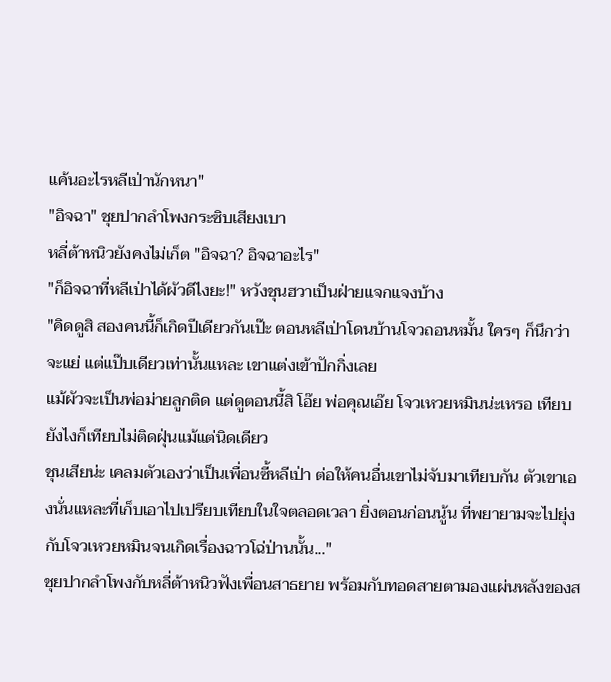แค้นอะไรหลีเป่านักหนา"
"อิจฉา" ชุยปากลำโพงกระซิบเสียงเบา
หลี่ต้าหนิวยังคงไม่เก็ต "อิจฉา? อิจฉาอะไร"
"ก็อิจฉาที่หลีเป่าได้ผัวดีไงยะ!" หวังชุนฮวาเป็นฝ่ายแจกแจงบ้าง
"คิดดูสิ สองคนนี้ก็เกิดปีเดียวกันเป๊ะ ตอนหลีเป่าโดนบ้านโจวถอนหมั้น ใครๆ ก็นึกว่าจะแย่ แต่แป๊บเดียวเท่านั้นแหละ เขาแต่งเข้าปักกิ่งเลย
แม้ผัวจะเป็นพ่อม่ายลูกติด แต่ดูตอนนี้สิ โอ๊ย พ่อคุณเอ๊ย โจวเหวยหมินน่ะเหรอ เทียบยังไงก็เทียบไม่ติดฝุ่นแม้แต่นิดเดียว
ชุนเสียน่ะ เคลมตัวเองว่าเป็นเพื่อนซี้หลีเป่า ต่อให้คนอื่นเขาไม่จับมาเทียบกัน ตัวเขาเองนั่นแหละที่เก็บเอาไปเปรียบเทียบในใจตลอดเวลา ยิ่งตอนก่อนนู้น ที่พยายามจะไปยุ่งกับโจวเหวยหมินจนเกิดเรื่องฉาวโฉ่ป่านนั้น..."
ชุยปากลำโพงกับหลี่ต้าหนิวฟังเพื่อนสาธยาย พร้อมกับทอดสายตามองแผ่นหลังของส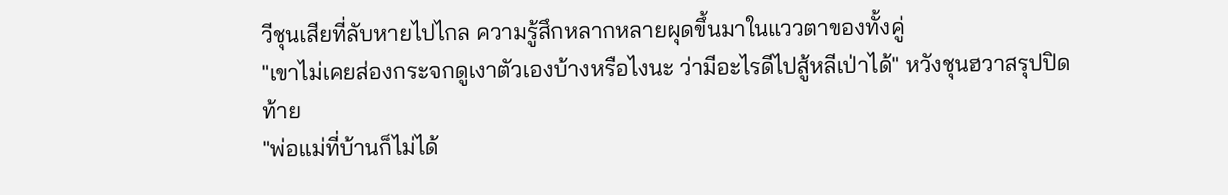วีชุนเสียที่ลับหายไปไกล ความรู้สึกหลากหลายผุดขึ้นมาในแววตาของทั้งคู่
"เขาไม่เคยส่องกระจกดูเงาตัวเองบ้างหรือไงนะ ว่ามีอะไรดีไปสู้หลีเป่าได้" หวังชุนฮวาสรุปปิดท้าย
"พ่อแม่ที่บ้านก็ไม่ได้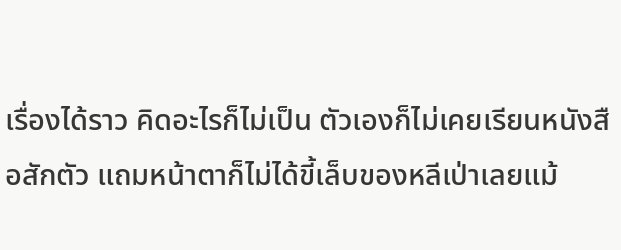เรื่องได้ราว คิดอะไรก็ไม่เป็น ตัวเองก็ไม่เคยเรียนหนังสือสักตัว แถมหน้าตาก็ไม่ได้ขี้เล็บของหลีเป่าเลยแม้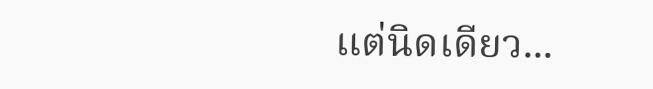แต่นิดเดียว...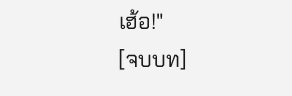เฮ้อ!"
[จบบท]